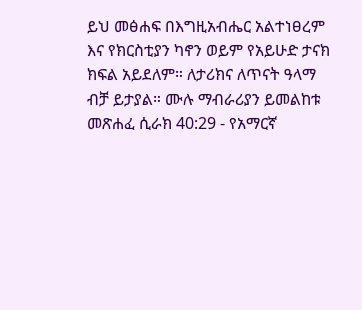ይህ መፅሐፍ በእግዚአብሔር አልተነፀረም እና የክርስቲያን ካኖን ወይም የአይሁድ ታናክ ክፍል አይደለም። ለታሪክና ለጥናት ዓላማ ብቻ ይታያል። ሙሉ ማብራሪያን ይመልከቱ መጽሐፈ ሲራክ 40:29 - የአማርኛ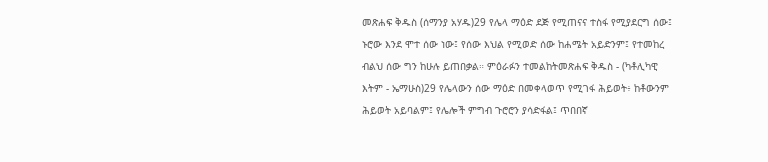መጽሐፍ ቅዱስ (ሰማንያ አሃዱ)29 የሌላ ማዕድ ደጅ የሚጠናና ተስፋ የሚያደርግ ሰው፤ ኑሮው እንደ ሞተ ሰው ነው፤ የሰው እህል የሚወድ ሰው ከሐሜት አይድንም፤ የተመከረ ብልህ ሰው ግን ከሁሉ ይጠበቃል። ምዕራፉን ተመልከትመጽሐፍ ቅዱስ - (ካቶሊካዊ እትም - ኤማሁስ)29 የሌላውን ሰው ማዕድ በመቀላወጥ የሚገፋ ሕይወት፥ ከቶውንም ሕይወት አይባልም፤ የሌሎች ምግብ ጉሮሮን ያሳድፋል፤ ጥበበኛ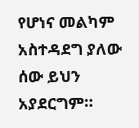የሆነና መልካም አስተዳደግ ያለው ሰው ይህን አያደርግም።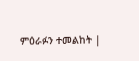ምዕራፉን ተመልከት |